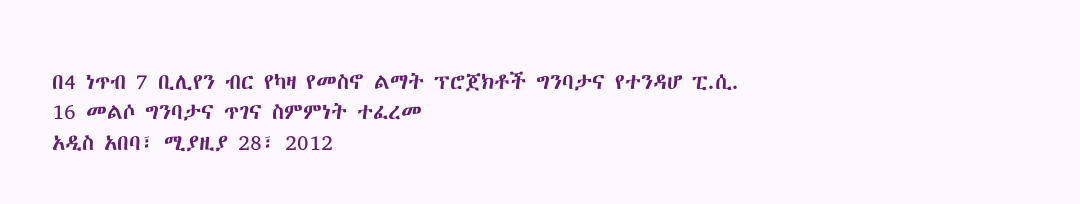በ4 ነጥብ 7 ቢሊየን ብር የካዛ የመስኖ ልማት ፕሮጀክቶች ግንባታና የተንዳሆ ፒ.ሲ. 16 መልሶ ግንባታና ጥገና ስምምነት ተፈረመ
አዲስ አበባ፣ ሚያዚያ 28፣ 2012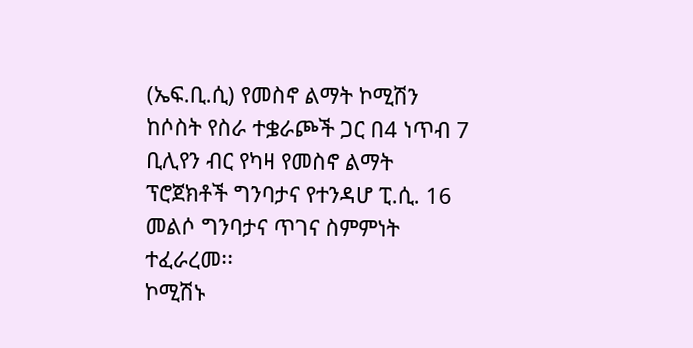(ኤፍ.ቢ.ሲ) የመስኖ ልማት ኮሚሽን ከሶስት የስራ ተቌራጮች ጋር በ4 ነጥብ 7 ቢሊየን ብር የካዛ የመስኖ ልማት ፕሮጀክቶች ግንባታና የተንዳሆ ፒ.ሲ. 16 መልሶ ግንባታና ጥገና ስምምነት ተፈራረመ፡፡
ኮሚሽኑ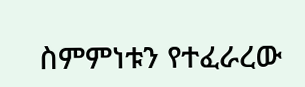ስምምነቱን የተፈራረው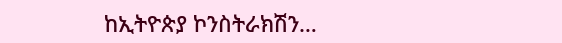ከኢትዮጵያ ኮንስትራክሽን…